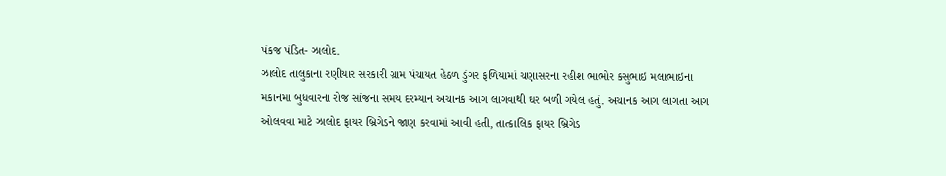પંકજ પંડિત- ઝાલોદ.
ઝાલોદ તાલુકાના રણીયાર સરકારી ગ્રામ પંચાયત હેઠળ ડુંગર ફળિયામાં ચણાસરના રહીશ ભાભોર કસુભાઇ મલાભાઇના મકાનમા બુધવારના રોજ સાંજના સમય દરમ્યાન અચાનક આગ લાગવાથી ઘર બળી ગયેલ હતું. અચાનક આગ લાગતા આગ ઓલવવા માટે ઝાલોદ ફાયર બ્રિગેડને જાણ કરવામાં આવી હતી, તાત્કાલિક ફાયર બ્રિગેડ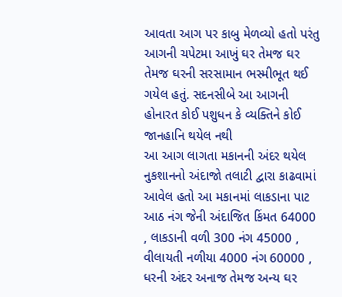આવતા આગ પર કાબુ મેળવ્યો હતો પરંતુ આગની ચપેટમા આખું ઘર તેમજ ઘર તેમજ ઘરની સરસામાન ભસ્મીભૂત થઈ ગયેલ હતું. સદનસીબે આ આગની હોનારત કોઈ પશુધન કે વ્યક્તિને કોઈ જાનહાનિ થયેલ નથી
આ આગ લાગતા મકાનની અંદર થયેલ નુકશાનનો અંદાજો તલાટી દ્વારા કાઢવામાં આવેલ હતો આ મકાનમાં લાકડાના પાટ આઠ નંગ જેની અંદાજિત કિંમત 64000 , લાકડાની વળી 300 નંગ 45000 , વીલાયતી નળીયા 4000 નંગ 60000 , ધરની અંદર અનાજ તેમજ અન્ય ઘર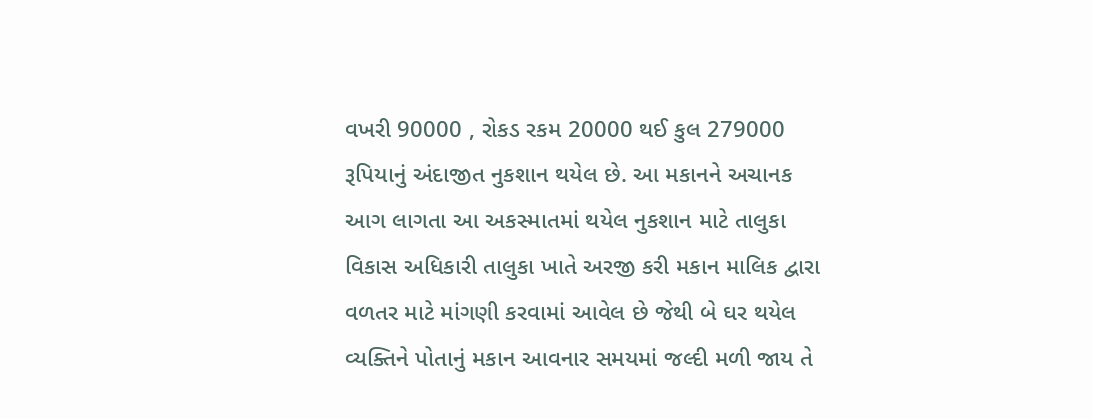વખરી 90000 , રોકડ રકમ 20000 થઈ કુલ 279000 રૂપિયાનું અંદાજીત નુકશાન થયેલ છે. આ મકાનને અચાનક આગ લાગતા આ અકસ્માતમાં થયેલ નુકશાન માટે તાલુકા વિકાસ અધિકારી તાલુકા ખાતે અરજી કરી મકાન માલિક દ્વારા વળતર માટે માંગણી કરવામાં આવેલ છે જેથી બે ઘર થયેલ વ્યક્તિને પોતાનું મકાન આવનાર સમયમાં જલ્દી મળી જાય તે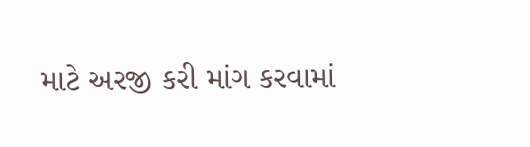માટે અરજી કરી માંગ કરવામાં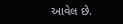આવેલ છે.